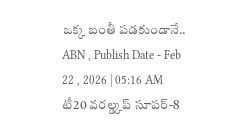ఒక్క బంతీ పడకుండానే..
ABN , Publish Date - Feb 22 , 2026 | 05:16 AM
టీ20 వరల్డ్కప్ సూపర్-8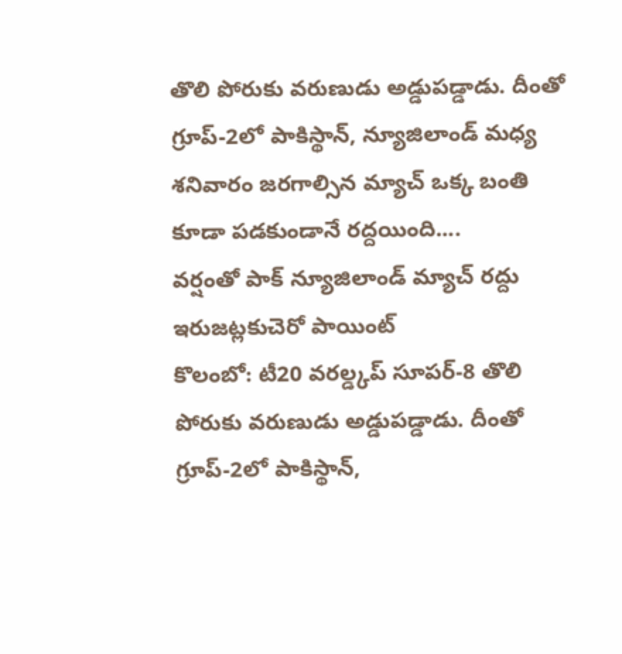తొలి పోరుకు వరుణుడు అడ్డుపడ్డాడు. దీంతో గ్రూప్-2లో పాకిస్థాన్, న్యూజిలాండ్ మధ్య శనివారం జరగాల్సిన మ్యాచ్ ఒక్క బంతి కూడా పడకుండానే రద్దయింది....
వర్షంతో పాక్ న్యూజిలాండ్ మ్యాచ్ రద్దు
ఇరుజట్లకుచెరో పాయింట్
కొలంబో: టీ20 వరల్డ్కప్ సూపర్-8 తొలి పోరుకు వరుణుడు అడ్డుపడ్డాడు. దీంతో గ్రూప్-2లో పాకిస్థాన్,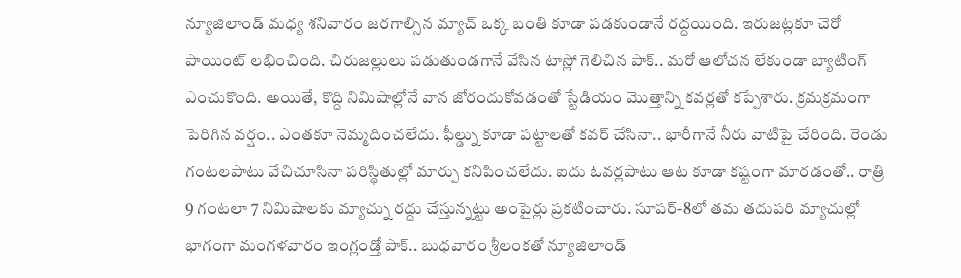న్యూజిలాండ్ మధ్య శనివారం జరగాల్సిన మ్యాచ్ ఒక్క బంతి కూడా పడకుండానే రద్దయింది. ఇరుజట్లకూ చెరో పాయింట్ లభించింది. చిరుజల్లులు పడుతుండగానే వేసిన టాస్లో గెలిచిన పాక్.. మరో ఆలోచన లేకుండా బ్యాటింగ్ ఎంచుకొంది. అయితే, కొద్ది నిమిషాల్లోనే వాన జోరందుకోవడంతో స్టేడియం మొత్తాన్ని కవర్లతో కప్పేశారు. క్రమక్రమంగా పెరిగిన వర్షం.. ఎంతకూ నెమ్మదించలేదు. ఫీల్డ్ను కూడా పట్టాలతో కవర్ చేసినా.. భారీగానే నీరు వాటిపై చేరింది. రెండు గంటలపాటు వేచిచూసినా పరిస్థితుల్లో మార్పు కనిపించలేదు. ఐదు ఓవర్లపాటు ఆట కూడా కష్టంగా మారడంతో.. రాత్రి 9 గంటలా 7 నిమిషాలకు మ్యాచ్ను రద్దు చేస్తున్నట్టు అంపైర్లు ప్రకటించారు. సూపర్-8లో తమ తదుపరి మ్యాచుల్లో భాగంగా మంగళవారం ఇంగ్లండ్తో పాక్.. బుధవారం శ్రీలంకతో న్యూజిలాండ్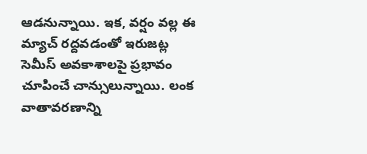ఆడనున్నాయి. ఇక, వర్షం వల్ల ఈ మ్యాచ్ రద్దవడంతో ఇరుజట్ల సెమీస్ అవకాశాలపై ప్రభావం చూపించే చాన్సులున్నాయి. లంక వాతావరణాన్ని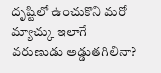దృష్టిలో ఉంచుకొని మరో మ్యాచ్కు ఇలాగే వరుణుడు అడ్డుతగిలినా?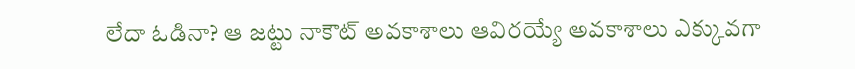లేదా ఓడినా? ఆ జట్టు నాకౌట్ అవకాశాలు ఆవిరయ్యే అవకాశాలు ఎక్కువగా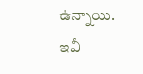ఉన్నాయి.
ఇవీ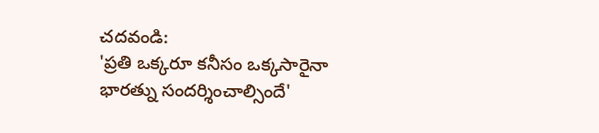చదవండి:
'ప్రతి ఒక్కరూ కనీసం ఒక్కసారైనా భారత్ను సందర్శించాల్సిందే'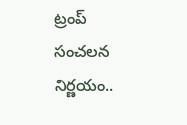ట్రంప్ సంచలన నిర్ణయం..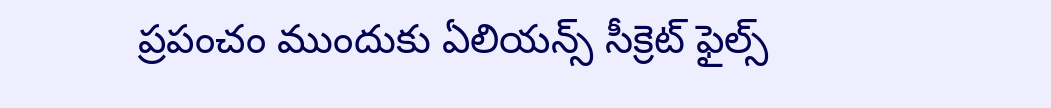ప్రపంచం ముందుకు ఏలియన్స్ సీక్రెట్ ఫైల్స్